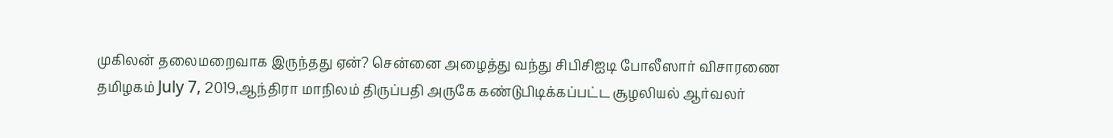முகிலன் தலைமறைவாக இருந்தது ஏன்? சென்னை அழைத்து வந்து சிபிசிஐடி போலீஸார் விசாரணை
தமிழகம் July 7, 2019,ஆந்திரா மாநிலம் திருப்பதி அருகே கண்டுபிடிக்கப்பட்ட சூழலியல் ஆர்வலர்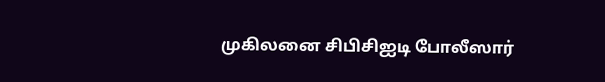முகிலனை சிபிசிஐடி போலீஸார்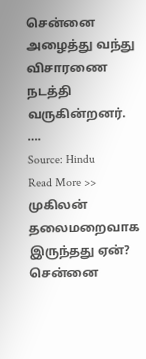சென்னை அழைத்து வந்து விசாரணை நடத்தி வருகின்றனர். ….
Source: Hindu
Read More >> முகிலன் தலைமறைவாக இருந்தது ஏன்? சென்னை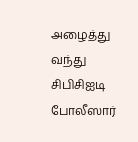அழைத்து வந்து சிபிசிஐடி போலீஸார்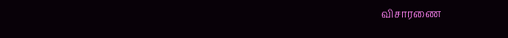விசாரணை